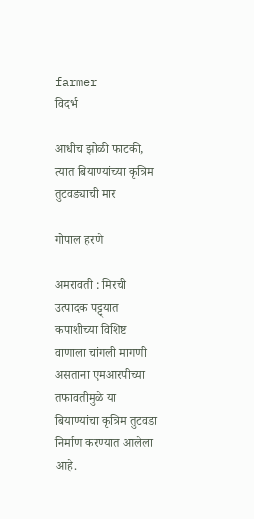farmer
विदर्भ

आधीच झोळी फाटकी, त्यात बियाण्यांच्या कृत्रिम तुटवड्याची मार

गोपाल हरणे

अमरावती : मिरची उत्पादक पट्ट्यात कपाशीच्या विशिष्ट वाणाला चांगली मागणी असताना एमआरपीच्या तफावतीमुळे या बियाण्यांचा कृत्रिम तुटवडा निर्माण करण्यात आलेला आहे.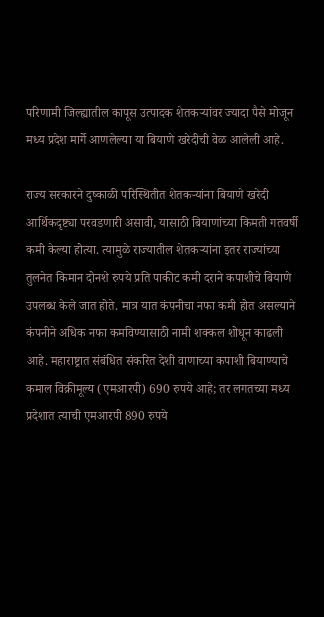परिणामी जिल्ह्यातील कापूस उत्पादक शेतकऱ्यांवर ज्यादा पैसे मोजून मध्य प्रदेश मार्गे आणलेल्या या बियाणे खरेदीची वेळ आलेली आहे.

राज्य सरकारने दुष्काळी परिस्थितीत शेतकऱ्यांना बियाणे खरेदी आर्थिकदृष्ट्या परवडणारी असावी, यासाठी बियाणांच्या किमती गतवर्षी कमी केल्या होत्या. त्यामुळे राज्यातील शेतकऱ्यांना इतर राज्यांच्या तुलनेत किमान दोनशे रुपये प्रति पाकीट कमी दराने कपाशीचे बियाणे उपलब्ध केले जात होते. मात्र यात कंपनीचा नफा कमी होत असल्याने कंपनीने अधिक नफा कमविण्यासाठी नामी शक्कल शोधून काढली आहे. महाराष्ट्रात संबंधित संकरित देशी वाणाच्या कपाशी बियाण्याचे कमाल विक्रीमूल्य (एमआरपी) 690 रुपये आहे; तर लगतच्या मध्य प्रदेशात त्याची एमआरपी 890 रुपये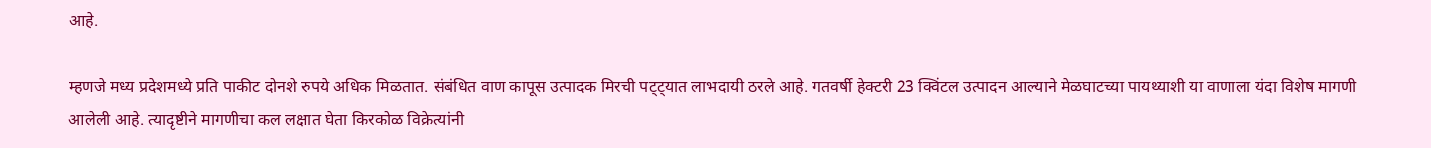आहे.

म्हणजे मध्य प्रदेशमध्ये प्रति पाकीट दोनशे रुपये अधिक मिळतात. संबंधित वाण कापूस उत्पादक मिरची पट्ट्यात लाभदायी ठरले आहे. गतवर्षी हेक्‍टरी 23 क्विंटल उत्पादन आल्याने मेळघाटच्या पायथ्याशी या वाणाला यंदा विशेष मागणी आलेली आहे. त्यादृष्टीने मागणीचा कल लक्षात घेता किरकोळ विक्रेत्यांनी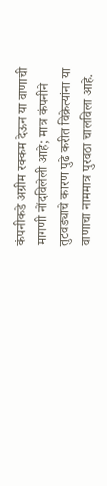कंपनीकडे अग्रीम रक्कम देऊन या वाणाची मागणी नोंदविलेली आहे; मात्र कंपनीने तुटवड्याचे कारण पुढे करीत विक्रेत्यांना या वाणाचा नाममात्र पुरवठा चालविला आहे.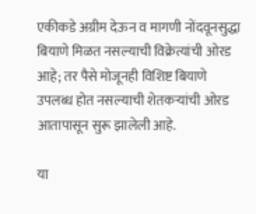एकीकडे अग्रीम देऊन व मागणी नोंदवूनसुद्धा बियाणे मिळत नसल्याची विक्रेत्यांची ओरड आहे; तर पैसे मोजूनही विशिष्ट बियाणे उपलब्ध होत नसल्याची शेतकऱ्यांची ओरड आतापासून सुरू झालेली आहे.

या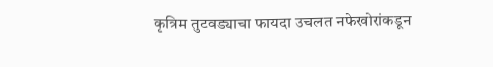कृत्रिम तुटवड्याचा फायदा उचलत नफेखोरांकडून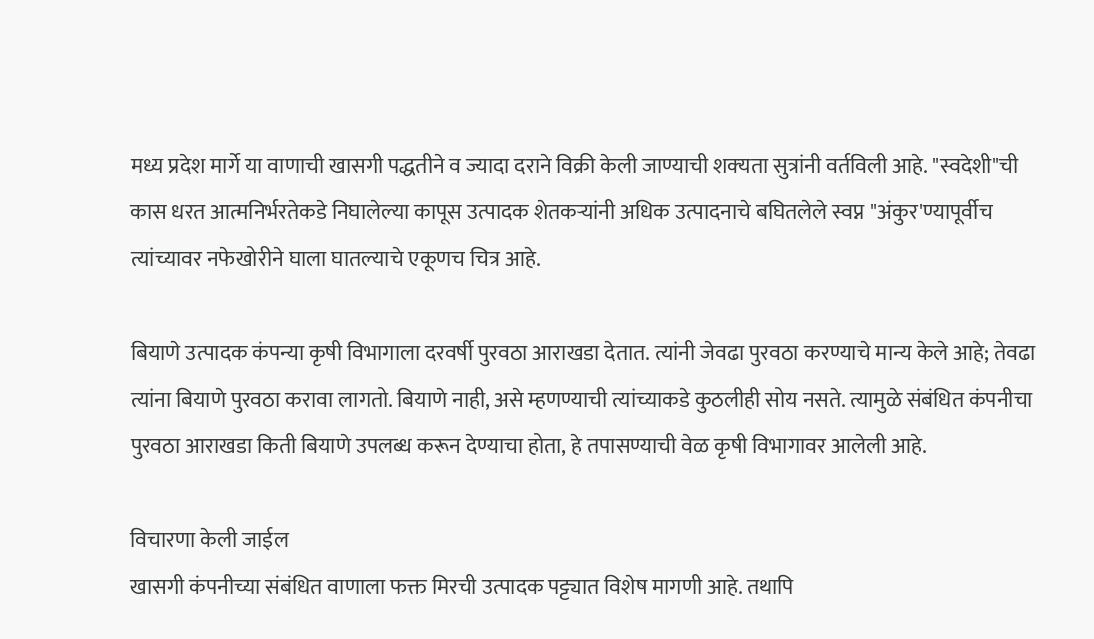मध्य प्रदेश मार्गे या वाणाची खासगी पद्धतीने व ज्यादा दराने विक्री केली जाण्याची शक्‍यता सुत्रांनी वर्तविली आहे. "स्वदेशी"ची कास धरत आत्मनिर्भरतेकडे निघालेल्या कापूस उत्पादक शेतकऱ्यांनी अधिक उत्पादनाचे बघितलेले स्वप्न "अंकुर'ण्यापूर्वीच त्यांच्यावर नफेखोरीने घाला घातल्याचे एकूणच चित्र आहे.

बियाणे उत्पादक कंपन्या कृषी विभागाला दरवर्षी पुरवठा आराखडा देतात. त्यांनी जेवढा पुरवठा करण्याचे मान्य केले आहे; तेवढा त्यांना बियाणे पुरवठा करावा लागतो. बियाणे नाही, असे म्हणण्याची त्यांच्याकडे कुठलीही सोय नसते. त्यामुळे संबंधित कंपनीचा पुरवठा आराखडा किती बियाणे उपलब्ध करून देण्याचा होता, हे तपासण्याची वेळ कृषी विभागावर आलेली आहे.

विचारणा केली जाईल
खासगी कंपनीच्या संबंधित वाणाला फक्त मिरची उत्पादक पट्ट्यात विशेष मागणी आहे. तथापि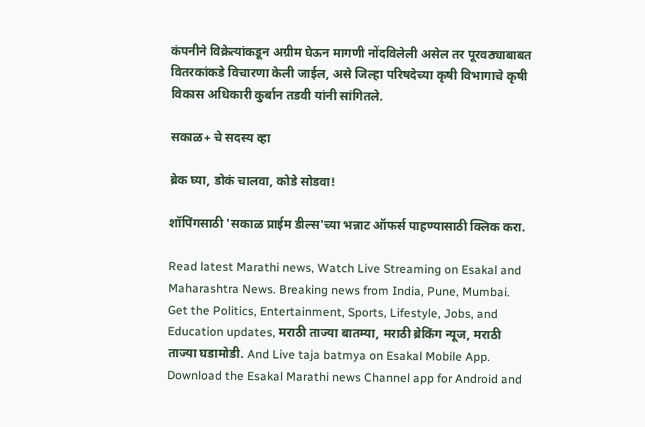कंपनीने विक्रेत्यांकडून अग्रीम घेऊन मागणी नोंदविलेली असेल तर पूरवठ्याबाबत वितरकांकडे विचारणा केली जाईल, असे जिल्हा परिषदेच्या कृषी विभागाचे कृषी विकास अधिकारी कुर्बान तडवी यांनी सांगितले.

सकाळ+ चे सदस्य व्हा

ब्रेक घ्या, डोकं चालवा, कोडे सोडवा!

शॉपिंगसाठी 'सकाळ प्राईम डील्स'च्या भन्नाट ऑफर्स पाहण्यासाठी क्लिक करा.

Read latest Marathi news, Watch Live Streaming on Esakal and Maharashtra News. Breaking news from India, Pune, Mumbai. Get the Politics, Entertainment, Sports, Lifestyle, Jobs, and Education updates, मराठी ताज्या बातम्या, मराठी ब्रेकिंग न्यूज, मराठी ताज्या घडामोडी. And Live taja batmya on Esakal Mobile App. Download the Esakal Marathi news Channel app for Android and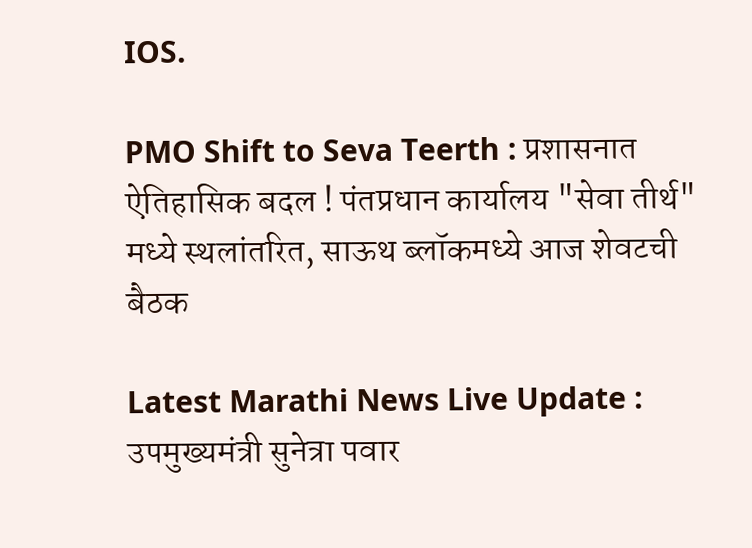IOS.

PMO Shift to Seva Teerth : प्रशासनात ऐतिहासिक बदल ! पंतप्रधान कार्यालय "सेवा तीर्थ" मध्ये स्थलांतरित, साऊथ ब्लॉकमध्ये आज शेवटची बैठक

Latest Marathi News Live Update : उपमुख्यमंत्री सुनेत्रा पवार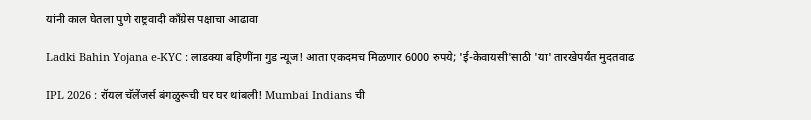यांनी काल घेतला पुणे राष्ट्रवादी काँग्रेस पक्षाचा आढावा

Ladki Bahin Yojana e-KYC : लाडक्या बहिणींना गुड न्यूज! आता एकदमच मिळणार 6000 रुपये; 'ई-केवायसी'साठी 'या' तारखेपर्यंत मुदतवाढ

IPL 2026 : रॉयल चॅलेंजर्स बंगळुरूची घर घर थांबली! Mumbai Indians ची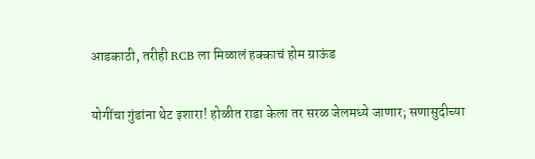आडकाठी, तरीही RCB ला मिळालं हक्काचं होम ग्राऊंड

योगींचा गुंडांना थेट इशारा! होळीत राडा केला तर सरळ जेलमध्ये जाणार; सणासुदीच्या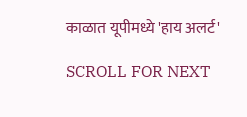काळात यूपीमध्ये 'हाय अलर्ट'

SCROLL FOR NEXT